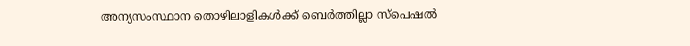അന്യസംസ്ഥാന തൊഴിലാളികള്‍ക്ക് ബെര്‍ത്തില്ലാ സ്‌പെഷല്‍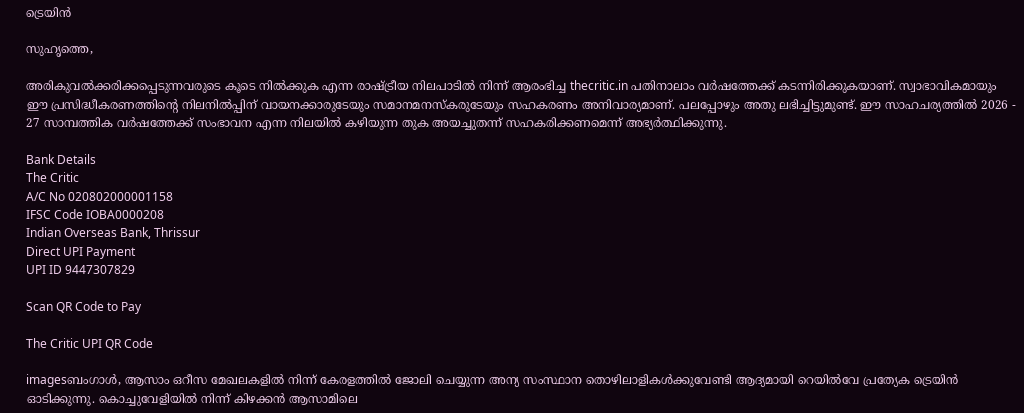ട്രെയിന്‍

സുഹൃത്തെ,

അരികുവല്‍ക്കരിക്കപ്പെടുന്നവരുടെ കൂടെ നില്‍ക്കുക എന്ന രാഷ്ട്രീയ നിലപാടില്‍ നിന്ന് ആരംഭിച്ച thecritic.in പതിനാലാം വര്‍ഷത്തേക്ക് കടന്നിരിക്കുകയാണ്. സ്വാഭാവികമായും ഈ പ്രസിദ്ധീകരണത്തിന്റെ നിലനില്‍പ്പിന് വായനക്കാരുടേയും സമാനമനസ്‌കരുടേയും സഹകരണം അനിവാര്യമാണ്. പലപ്പോഴും അതു ലഭിച്ചിട്ടുമുണ്ട്. ഈ സാഹചര്യത്തില്‍ 2026 - 27 സാമ്പത്തിക വര്‍ഷത്തേക്ക് സംഭാവന എന്ന നിലയില്‍ കഴിയുന്ന തുക അയച്ചുതന്ന് സഹകരിക്കണമെന്ന് അഭ്യര്‍ത്ഥിക്കുന്നു.

Bank Details
The Critic
A/C No 020802000001158
IFSC Code IOBA0000208
Indian Overseas Bank, Thrissur
Direct UPI Payment
UPI ID 9447307829

Scan QR Code to Pay

The Critic UPI QR Code

imagesബംഗാള്‍, ആസാം ഒറീസ മേഖലകളില്‍ നിന്ന് കേരളത്തില്‍ ജോലി ചെയ്യുന്ന അന്യ സംസ്ഥാന തൊഴിലാളികള്‍ക്കുവേണ്ടി ആദ്യമായി റെയില്‍വേ പ്രത്യേക ട്രെയിന്‍ ഓടിക്കുന്നു. കൊച്ചുവേളിയില്‍ നിന്ന് കിഴക്കന്‍ ആസാമിലെ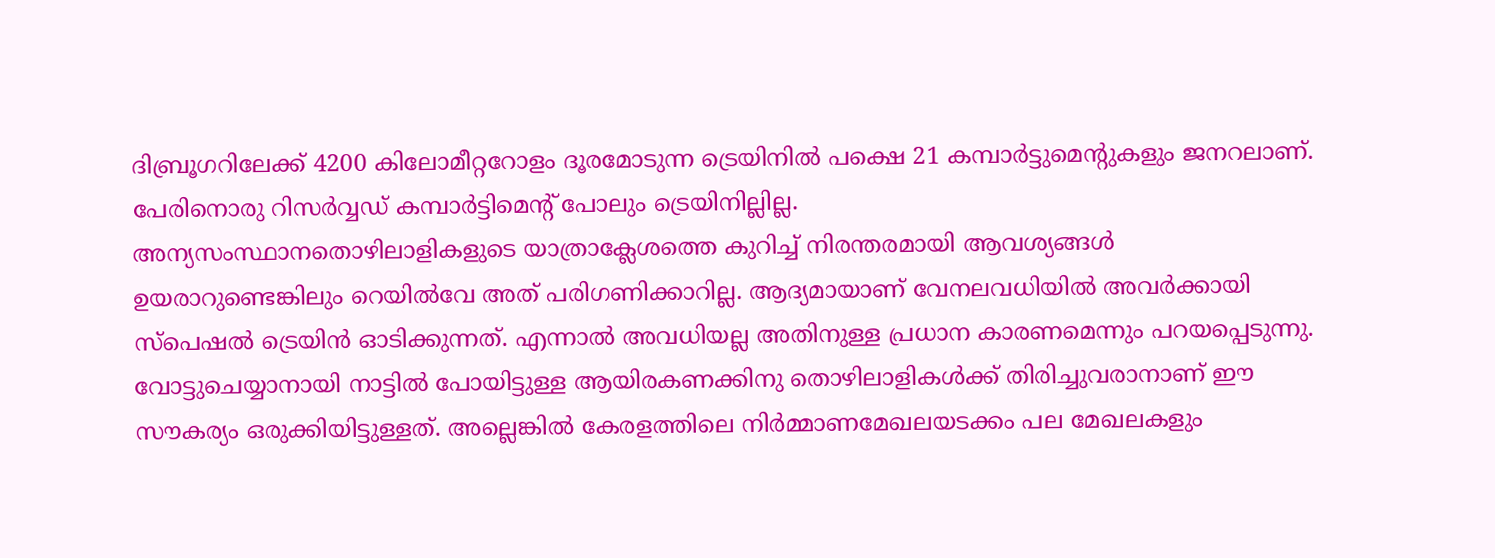ദിബ്രൂഗറിലേക്ക് 4200 കിലോമീറ്ററോളം ദൂരമോടുന്ന ട്രെയിനില്‍ പക്ഷെ 21 കമ്പാര്‍ട്ടുമെന്റുകളും ജനറലാണ്. പേരിനൊരു റിസര്‍വ്വഡ് കമ്പാര്‍ട്ടിമെന്റ് പോലും ട്രെയിനില്ലില്ല.
അന്യസംസ്ഥാനതൊഴിലാളികളുടെ യാത്രാക്ലേശത്തെ കുറിച്ച് നിരന്തരമായി ആവശ്യങ്ങള്‍ ഉയരാറുണ്ടെങ്കിലും റെയില്‍വേ അത് പരിഗണിക്കാറില്ല. ആദ്യമായാണ് വേനലവധിയില്‍ അവര്‍ക്കായി സ്‌പെഷല്‍ ട്രെയിന്‍ ഓടിക്കുന്നത്. എന്നാല്‍ അവധിയല്ല അതിനുള്ള പ്രധാന കാരണമെന്നും പറയപ്പെടുന്നു. വോട്ടുചെയ്യാനായി നാട്ടില്‍ പോയിട്ടുള്ള ആയിരകണക്കിനു തൊഴിലാളികള്‍ക്ക് തിരിച്ചുവരാനാണ് ഈ സൗകര്യം ഒരുക്കിയിട്ടുള്ളത്. അല്ലെങ്കില്‍ കേരളത്തിലെ നിര്‍മ്മാണമേഖലയടക്കം പല മേഖലകളും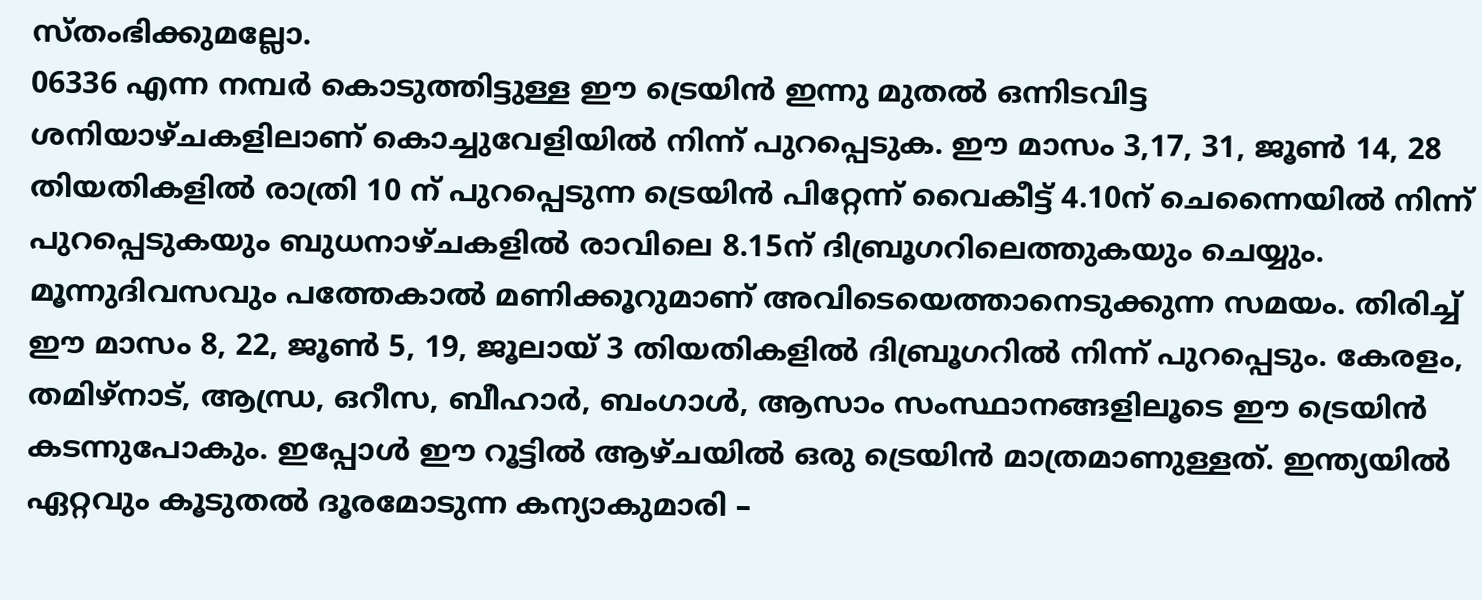സ്തംഭിക്കുമല്ലോ.
06336 എന്ന നമ്പര്‍ കൊടുത്തിട്ടുള്ള ഈ ട്രെയിന്‍ ഇന്നു മുതല്‍ ഒന്നിടവിട്ട ശനിയാഴ്ചകളിലാണ് കൊച്ചുവേളിയില്‍ നിന്ന് പുറപ്പെടുക. ഈ മാസം 3,17, 31, ജൂണ്‍ 14, 28 തിയതികളില്‍ രാത്രി 10 ന് പുറപ്പെടുന്ന ട്രെയിന്‍ പിറ്റേന്ന് വൈകീട്ട് 4.10ന് ചെന്നൈയില്‍ നിന്ന് പുറപ്പെടുകയും ബുധനാഴ്ചകളില്‍ രാവിലെ 8.15ന് ദിബ്രൂഗറിലെത്തുകയും ചെയ്യും. മൂന്നുദിവസവും പത്തേകാല്‍ മണിക്കൂറുമാണ് അവിടെയെത്താനെടുക്കുന്ന സമയം. തിരിച്ച് ഈ മാസം 8, 22, ജൂണ്‍ 5, 19, ജൂലായ് 3 തിയതികളില്‍ ദിബ്രൂഗറില്‍ നിന്ന് പുറപ്പെടും. കേരളം, തമിഴ്‌നാട്, ആന്ധ്ര, ഒറീസ, ബീഹാര്‍, ബംഗാള്‍, ആസാം സംസ്ഥാനങ്ങളിലൂടെ ഈ ട്രെയിന്‍ കടന്നുപോകും. ഇപ്പോള്‍ ഈ റൂട്ടില്‍ ആഴ്ചയില്‍ ഒരു ട്രെയിന്‍ മാത്രമാണുള്ളത്. ഇന്ത്യയില്‍ ഏറ്റവും കൂടുതല്‍ ദൂരമോടുന്ന കന്യാകുമാരി –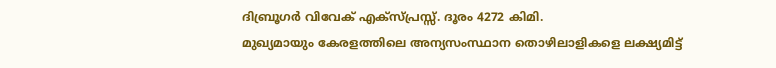ദിബ്രൂഗര്‍ വിവേക് എക്‌സ്പ്രസ്സ്. ദൂരം 4272 കിമി.
മുഖ്യമായും കേരളത്തിലെ അന്യസംസ്ഥാന തൊഴിലാളികളെ ലക്ഷ്യമിട്ട്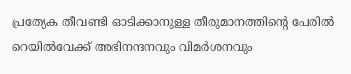പ്രത്യേക തീവണ്ടി ഓടിക്കാനുള്ള തീരുമാനത്തിന്റെ പേരില്‍ റെയില്‍വേക്ക് അഭിനന്ദനവും വിമര്‍ശനവും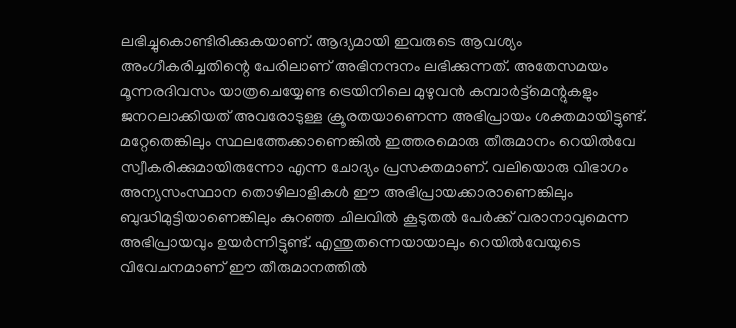ലഭിച്ചുകൊണ്ടിരിക്കുകയാണ്. ആദ്യമായി ഇവരുടെ ആവശ്യം അംഗീകരിച്ചതിന്റെ പേരിലാണ് അഭിനന്ദനം ലഭിക്കുന്നത്. അതേസമയം മൂന്നരദിവസം യാത്രചെയ്യേണ്ട ട്രെയിനിലെ മുഴുവന്‍ കമ്പാര്‍ട്ട്‌മെന്റുകളും ജനറലാക്കിയത് അവരോടുള്ള ക്രൂരതയാണെന്ന അഭിപ്രായം ശക്തമായിട്ടുണ്ട്. മറ്റേതെങ്കിലും സ്ഥലത്തേക്കാണെങ്കില്‍ ഇത്തരമൊരു തീരുമാനം റെയില്‍വേ സ്വീകരിക്കുമായിരുന്നോ എന്ന ചോദ്യം പ്രസക്തമാണ്. വലിയൊരു വിഭാഗം അന്യസംസ്ഥാന തൊഴിലാളികള്‍ ഈ അഭിപ്രായക്കാരാണെങ്കിലും ബുദ്ധിമുട്ടിയാണെങ്കിലും കുറഞ്ഞ ചിലവില്‍ കൂടുതല്‍ പേര്‍ക്ക് വരാനാവുമെന്ന അഭിപ്രായവും ഉയര്‍ന്നിട്ടുണ്ട്. എന്തുതന്നെയായാലും റെയില്‍വേയുടെ വിവേചനമാണ് ഈ തീരുമാനത്തില്‍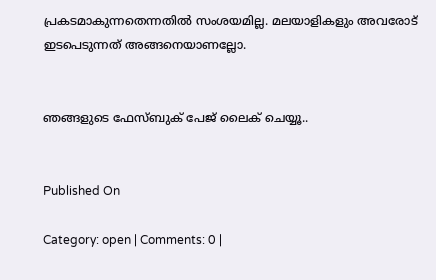പ്രകടമാകുന്നതെന്നതില്‍ സംശയമില്ല. മലയാളികളും അവരോട് ഇടപെടുന്നത് അങ്ങനെയാണല്ലോ.


ഞങ്ങളുടെ ഫേസ്ബുക് പേജ് ലൈക് ചെയ്യൂ..


Published On

Category: open | Comments: 0 |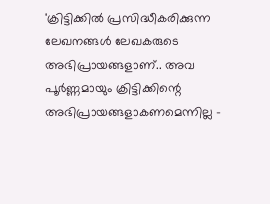'ക്രിട്ടിക്കില്‍ പ്രസിദ്ധീകരിക്കുന്ന ലേഖനങ്ങള്‍ ലേഖകരുടെ അഭിപ്രായങ്ങളാണ്.. അവ പൂര്‍ണ്ണമായും ക്രിട്ടിക്കിന്റെ അഭിപ്രായങ്ങളാകണമെന്നില്ല -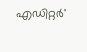എഡിറ്റര്‍'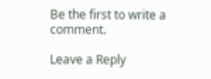Be the first to write a comment.

Leave a Reply